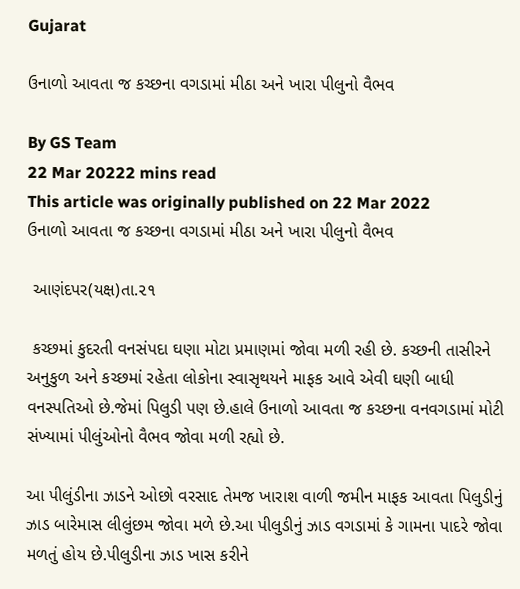Gujarat

ઉનાળો આવતા જ કચ્છના વગડામાં મીઠા અને ખારા પીલુનો વૈભવ

By GS Team
22 Mar 20222 mins read
This article was originally published on 22 Mar 2022
ઉનાળો આવતા જ કચ્છના વગડામાં મીઠા અને ખારા પીલુનો વૈભવ

 આણંદપર(યક્ષ)તા.૨૧

 કચ્છમાં કુદરતી વનસંપદા ઘણા મોટા પ્રમાણમાં જોવા મળી રહી છે. કચ્છની તાસીરને  અનુકુળ અને કચ્છમાં રહેતા લોકોના સ્વાસૃથયને માફક આવે એવી ઘણી બાધી વનસ્પતિઓ છે.જેમાં પિલુડી પણ છે.હાલે ઉનાળો આવતા જ કચ્છના વનવગડામાં મોટી સંખ્યામાં પીલુંઓનો વૈભવ જોવા મળી રહ્યો છે.

આ પીલુંડીના ઝાડને ઓછો વરસાદ તેમજ ખારાશ વાળી જમીન માફક આવતા પિલુડીનું ઝાડ બારેમાસ લીલુંછમ જોવા મળે છે.આ પીલુડીનું ઝાડ વગડામાં કે ગામના પાદરે જોવા મળતું હોય છે.પીલુડીના ઝાડ ખાસ કરીને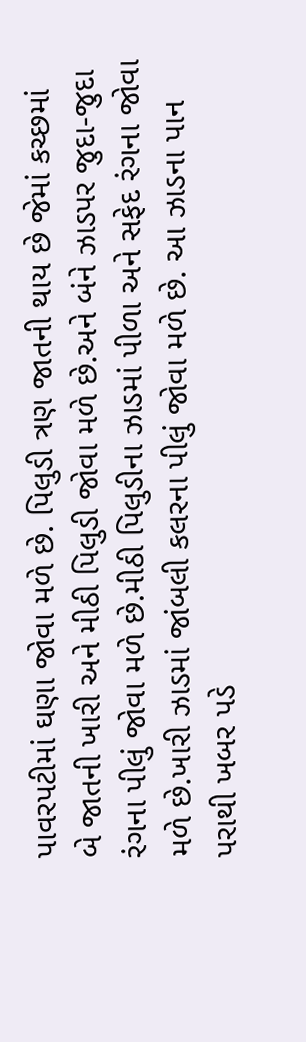પાવરપટીમાં ઘણા જોવા મળે છે. પિલુડી ત્રણ જાતની થાય છે જેમાં કચ્છમાં બે જાતની ખારી અને મીઠી પિલુડી જોવા મળે છે.અને બંને ઝાડપર જુદા-જુદા રંગના પીલું જોવા મળે છે.મીઠી પિલુડીના ઝાડમાં પીળા અને સફેદ રંગના જોવા મળે છે.ખારી ઝાડમાં જાંબલી કલરના પીલું જોવા મળે છે. આ ઝાડના પાન પરાથી ખબર પડે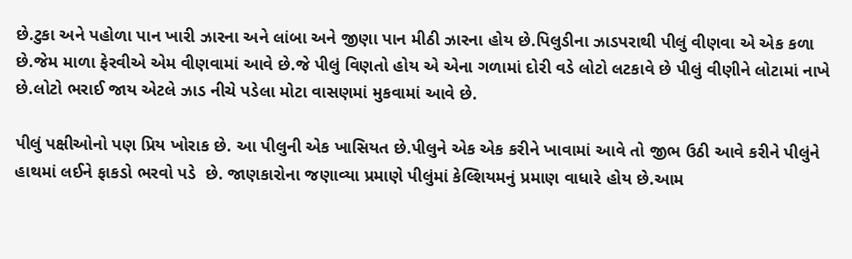છે.ટુકા અને પહોળા પાન ખારી ઝારના અને લાંબા અને જીણા પાન મીઠી ઝારના હોય છે.પિલુડીના ઝાડપરાથી પીલું વીણવા એ એક કળા છે.જેમ માળા ફેરવીએ એમ વીણવામાં આવે છે.જે પીલું વિણતો હોય એ એના ગળામાં દોરી વડે લોટો લટકાવે છે પીલું વીણીને લોટામાં નાખે છે.લોટો ભરાઈ જાય એટલે ઝાડ નીચે પડેલા મોટા વાસણમાં મુકવામાં આવે છે.

પીલું પક્ષીઓનો પણ પ્રિય ખોરાક છે. આ પીલુની એક ખાસિયત છે.પીલુને એક એક કરીને ખાવામાં આવે તો જીભ ઉઠી આવે કરીને પીલુંને હાથમાં લઈને ફાકડો ભરવો પડે  છે. જાણકારોના જણાવ્યા પ્રમાણે પીલુંમાં કેલ્શિયમનું પ્રમાણ વાધારે હોય છે.આમ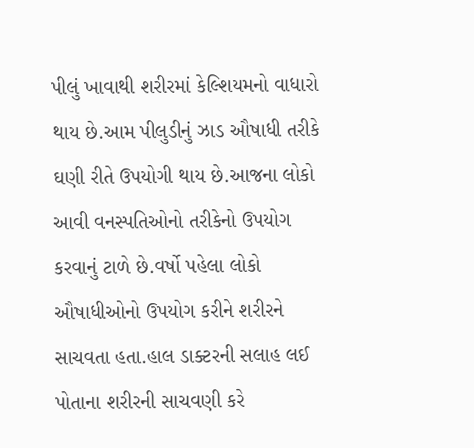પીલું ખાવાથી શરીરમાં કેલ્શિયમનો વાધારો થાય છે.આમ પીલુડીનું ઝાડ ઔષાધી તરીકે ઘણી રીતે ઉપયોગી થાય છે.આજના લોકો આવી વનસ્પતિઓનો તરીકેનો ઉપયોગ કરવાનું ટાળે છે.વર્ષો પહેલા લોકો ઔષાધીઓનો ઉપયોગ કરીને શરીરને સાચવતા હતા.હાલ ડાક્ટરની સલાહ લઈ પોતાના શરીરની સાચવણી કરે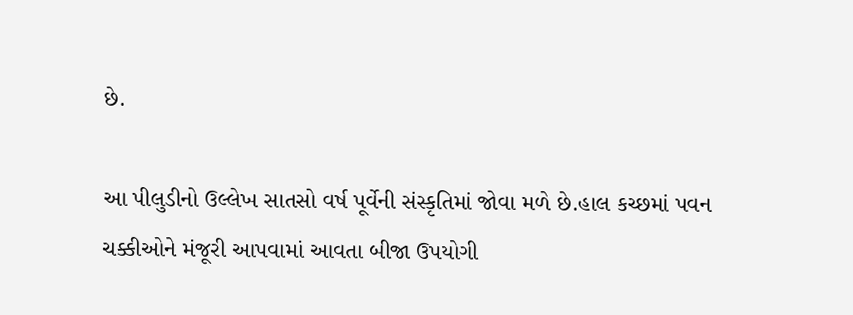છે.

આ પીલુડીનો ઉલ્લેખ સાતસો વર્ષ પૂર્વેની સંસ્કૃતિમાં જોવા મળે છે.હાલ કચ્છમાં પવન ચક્કીઓને મંજૂરી આપવામાં આવતા બીજા ઉપયોગી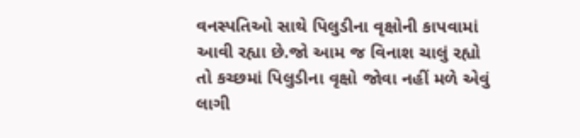વનસ્પતિઓ સાથે પિલુડીના વૃક્ષોની કાપવામાં આવી રહ્યા છે.જો આમ જ વિનાશ ચાલું રહ્યો તો કચ્છમાં પિલુડીના વૃક્ષો જોવા નહીં મળે એવું લાગી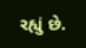રહ્યું છે.